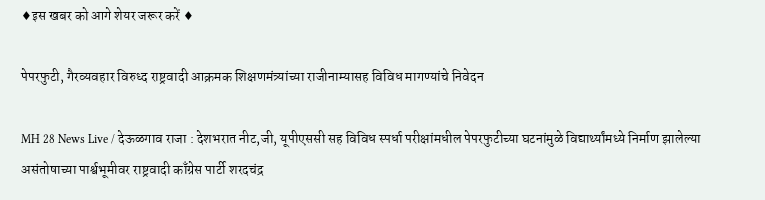♦इस खबर को आगे शेयर जरूर करें ♦

पेपरफुटी, गैरव्यवहार विरुध्द राष्ट्रवादी आक्रमक शिक्षणमंत्र्यांच्या राजीनाम्यासह विविध मागण्यांचे निवेदन

MH 28 News Live / देऊळगाव राजा : देशभरात नीट,जी, यूपीएससी सह विविध स्पर्धा परीक्षांमधील पेपरफुटीच्या घटनांमुळे विद्यार्थ्यांमध्ये निर्माण झालेल्या असंतोषाच्या पार्श्वभूमीवर राष्ट्रवादी काँग्रेस पार्टी शरदचंद्र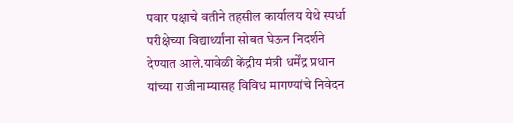पवार पक्षाचे वतीने तहसील कार्यालय येथे स्पर्धा परीक्षेच्या विद्यार्थ्यांना सोबत घेऊन निदर्शने देण्यात आले.यावेळी केंद्रीय मंत्री धर्मेंद्र प्रधान यांच्या राजीनाम्यासह विविध मागण्यांचे निवेदन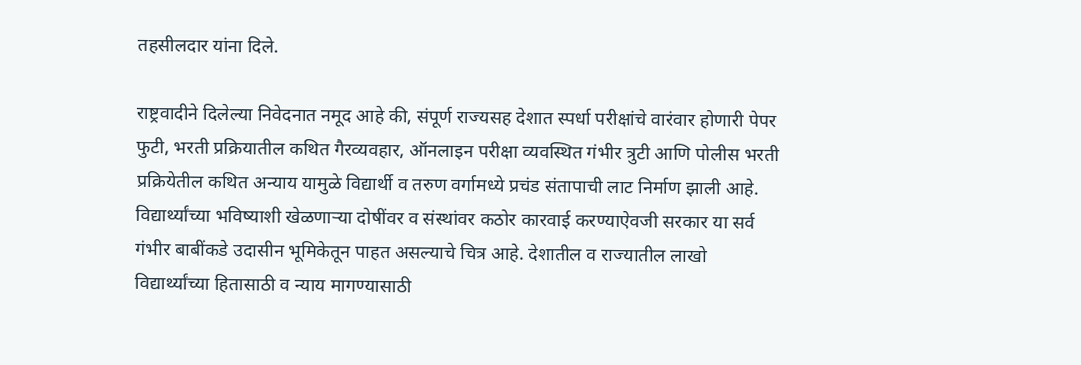तहसीलदार यांना दिले.

राष्ट्रवादीने दिलेल्या निवेदनात नमूद आहे की, संपूर्ण राज्यसह देशात स्पर्धा परीक्षांचे वारंवार होणारी पेपर फुटी, भरती प्रक्रियातील कथित गैरव्यवहार, ऑनलाइन परीक्षा व्यवस्थित गंभीर त्रुटी आणि पोलीस भरती प्रक्रियेतील कथित अन्याय यामुळे विद्यार्थी व तरुण वर्गामध्ये प्रचंड संतापाची लाट निर्माण झाली आहे. विद्यार्थ्यांच्या भविष्याशी खेळणाऱ्या दोषींवर व संस्थांवर कठोर कारवाई करण्याऐवजी सरकार या सर्व गंभीर बाबींकडे उदासीन भूमिकेतून पाहत असल्याचे चित्र आहे. देशातील व राज्यातील लाखो विद्यार्थ्यांच्या हितासाठी व न्याय मागण्यासाठी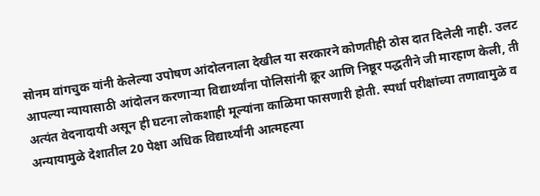सोनम वांगचुक यांनी केलेल्या उपोषण आंदोलनाला देखील या सरकारने कोणतीही ठोस दात दिलेली नाही. उलट आपल्या न्यायासाठी आंदोलन करणाऱ्या विद्यार्थ्यांना पोलिसांनी क्रूर आणि निष्ठूर पद्धतीने जी मारहाण केली, ती अत्यंत वेदनादायी असून ही घटना लोकशाही मूल्यांना काळिमा फासणारी होती. स्पर्धा परीक्षांच्या तणावामुळे व अन्यायामुळे देशातील 20 पेक्षा अधिक विद्यार्थ्यांनी आत्महत्या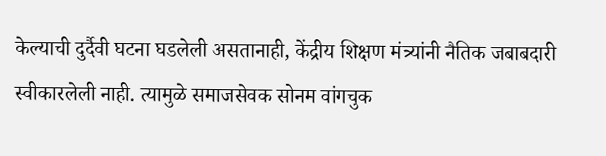केल्याची दुर्दैवी घटना घडलेली असतानाही, केंद्रीय शिक्षण मंत्र्यांनी नैतिक जबाबदारी स्वीकारलेली नाही. त्यामुळे समाजसेवक सोनम वांगचुक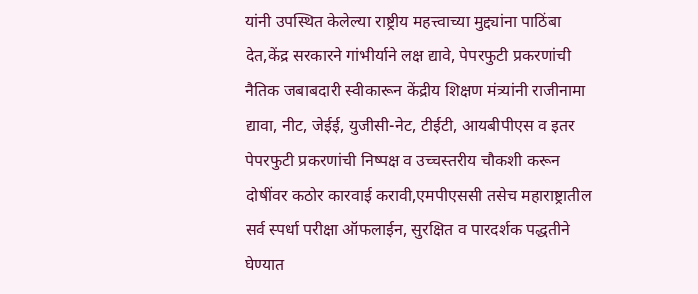यांनी उपस्थित केलेल्या राष्ट्रीय महत्त्वाच्या मुद्द्यांना पाठिंबा देत,केंद्र सरकारने गांभीर्याने लक्ष द्यावे, पेपरफुटी प्रकरणांची नैतिक जबाबदारी स्वीकारून केंद्रीय शिक्षण मंत्र्यांनी राजीनामा द्यावा, नीट, जेईई, युजीसी-नेट, टीईटी, आयबीपीएस व इतर पेपरफुटी प्रकरणांची निष्पक्ष व उच्चस्तरीय चौकशी करून दोषींवर कठोर कारवाई करावी,एमपीएससी तसेच महाराष्ट्रातील सर्व स्पर्धा परीक्षा ऑफलाईन, सुरक्षित व पारदर्शक पद्धतीने घेण्यात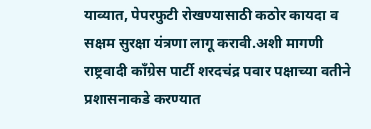याव्यात, पेपरफुटी रोखण्यासाठी कठोर कायदा व सक्षम सुरक्षा यंत्रणा लागू करावी.अशी मागणी राष्ट्रवादी काँग्रेस पार्टी शरदचंद्र पवार पक्षाच्या वतीने प्रशासनाकडे करण्यात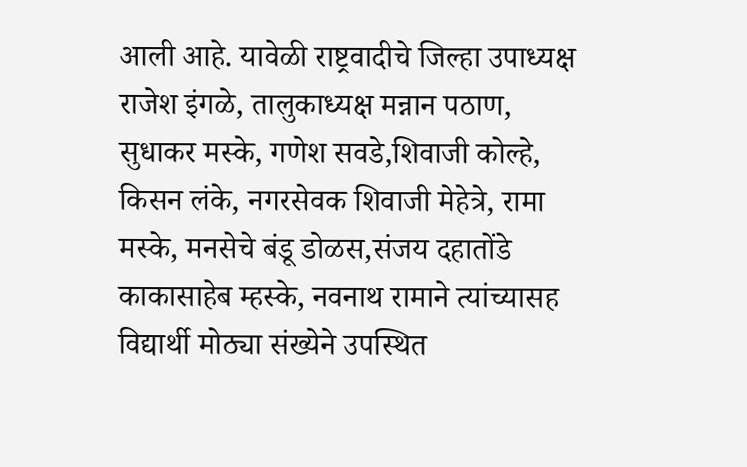आली आहे. यावेळी राष्ट्रवादीचे जिल्हा उपाध्यक्ष राजेश इंगळे, तालुकाध्यक्ष मन्नान पठाण, सुधाकर मस्के, गणेश सवडे,शिवाजी कोल्हे, किसन लंके, नगरसेवक शिवाजी मेहेत्रे, रामा मस्के, मनसेचे बंडू डोळस,संजय दहातोंडे काकासाहेब म्हस्के, नवनाथ रामाने त्यांच्यासह विद्यार्थी मोठ्या संख्येने उपस्थित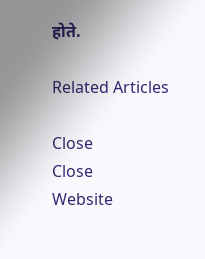होते.

Related Articles

Close
Close
Website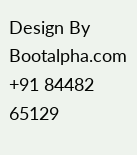Design By Bootalpha.com +91 84482 65129